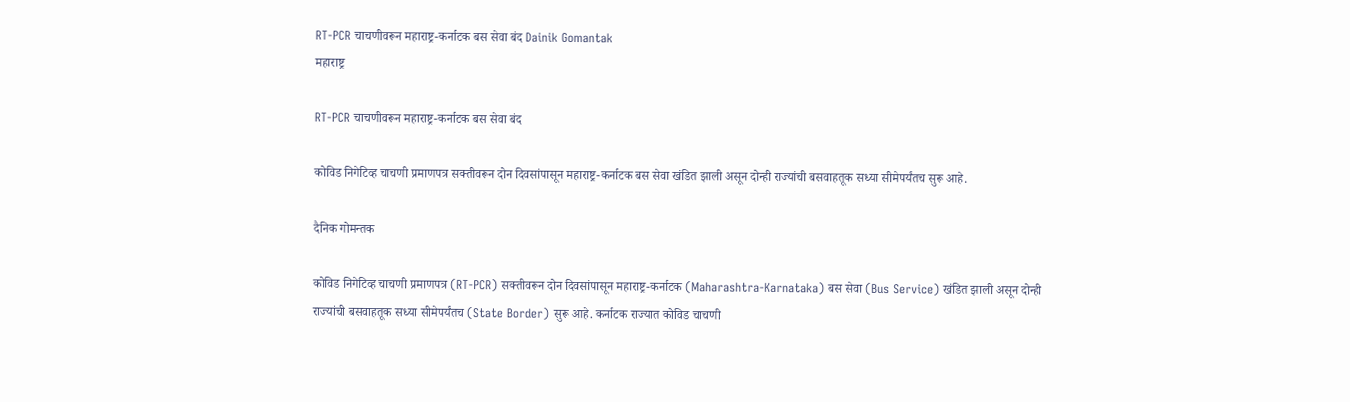RT-PCR चाचणीवरून महाराष्ट्र-कर्नाटक बस सेवा बंद Dainik Gomantak
महाराष्ट्र

RT-PCR चाचणीवरून महाराष्ट्र-कर्नाटक बस सेवा बंद

कोविड निगेटिव्ह चाचणी प्रमाणपत्र सक्तीवरून दोन दिवसांपासून महाराष्ट्र-कर्नाटक बस सेवा खंडित झाली असून दोन्ही राज्यांची बसवाहतूक सध्या सीमेपर्यंतच सुरू आहे.

दैनिक गोमन्तक

कोविड निगेटिव्ह चाचणी प्रमाणपत्र (RT-PCR) सक्तीवरून दोन दिवसांपासून महाराष्ट्र-कर्नाटक (Maharashtra-Karnataka) बस सेवा (Bus Service) खंडित झाली असून दोन्ही राज्यांची बसवाहतूक सध्या सीमेपर्यंतच (State Border) सुरू आहे. कर्नाटक राज्यात कोविड चाचणी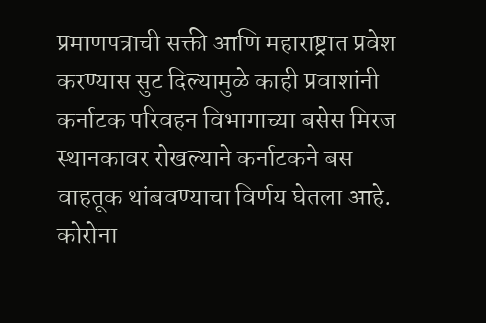प्रमाणपत्राची सक्ती आणि महाराष्ट्रात प्रवेश करण्यास सुट दिल्यामुळे काही प्रवाशांनी कर्नाटक परिवहन विभागाच्या बसेस मिरज स्थानकावर रोखल्याने कर्नाटकने बस वाहतूक थांबवण्याचा विर्णय घेतला आहे. कोरोना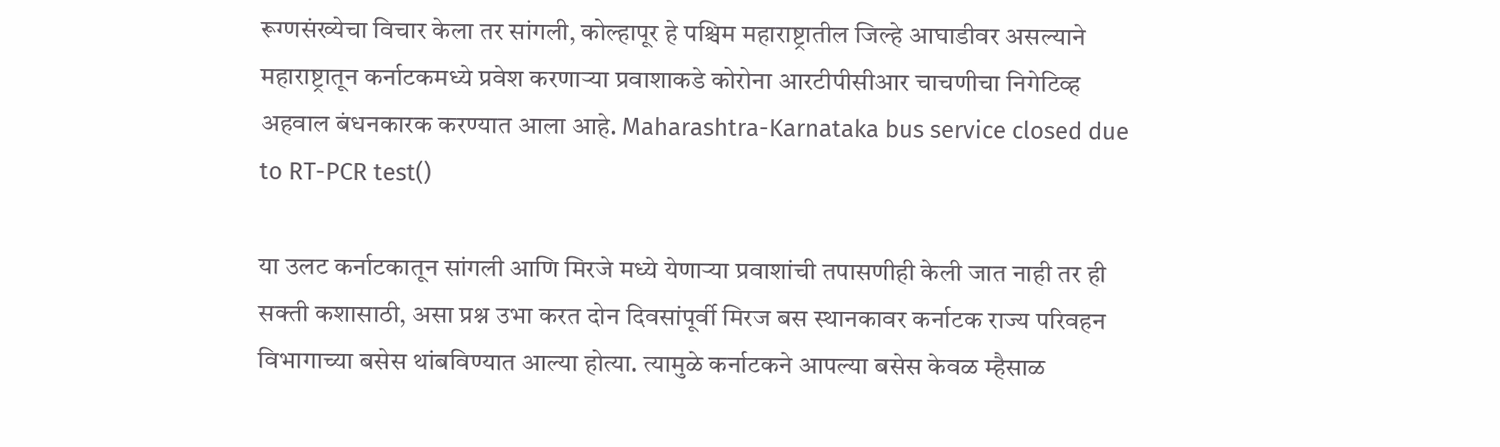रूग्णसंख्येचा विचार केला तर सांगली, कोल्हापूर हे पश्चिम महाराष्ट्रातील जिल्हे आघाडीवर असल्याने महाराष्ट्रातून कर्नाटकमध्ये प्रवेश करणाऱ्या प्रवाशाकडे कोरोना आरटीपीसीआर चाचणीचा निगेटिव्ह अहवाल बंधनकारक करण्यात आला आहे. Maharashtra-Karnataka bus service closed due to RT-PCR test()

या उलट कर्नाटकातून सांगली आणि मिरजे मध्ये येणाऱ्या प्रवाशांची तपासणीही केली जात नाही तर ही सक्ती कशासाठी, असा प्रश्न उभा करत दोन दिवसांपूर्वी मिरज बस स्थानकावर कर्नाटक राज्य परिवहन विभागाच्या बसेस थांबविण्यात आल्या होत्या. त्यामुळे कर्नाटकने आपल्या बसेस केवळ म्हैसाळ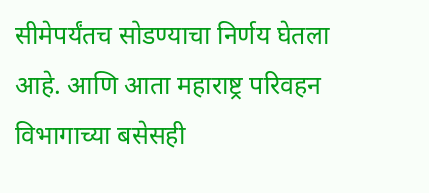सीमेपर्यंतच सोडण्याचा निर्णय घेतला आहे. आणि आता महाराष्ट्र परिवहन विभागाच्या बसेसही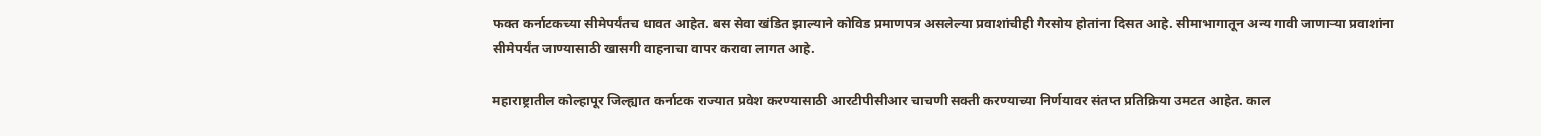फक्त कर्नाटकच्या सीमेपर्यंतच धावत आहेत. बस सेवा खंडित झाल्याने कोविड प्रमाणपत्र असलेल्या प्रवाशांचीही गैरसोय होतांना दिसत आहे. सीमाभागातून अन्य गावी जाणाऱ्या प्रवाशांना सीमेपर्यंत जाण्यासाठी खासगी वाहनाचा वापर करावा लागत आहे.

महाराष्ट्रातील कोल्हापूर जिल्ह्यात कर्नाटक राज्यात प्रवेश करण्यासाठी आरटीपीसीआर चाचणी सक्ती करण्याच्या निर्णयावर संतप्त प्रतिक्रिया उमटत आहेत. काल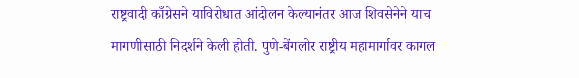राष्ट्रवादी काँग्रेसने याविरोधात आंदोलन केल्यानंतर आज शिवसेनेने याच मागणीसाठी निदर्शने केली होती. पुणे-बेंगलोर राष्ट्रीय महामार्गावर कागल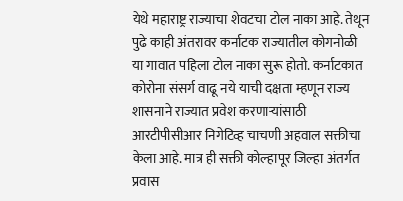येथे महाराष्ट्र राज्याचा शेवटचा टोल नाका आहे. तेथून पुढे काही अंतरावर कर्नाटक राज्यातील कोगनोळी या गावात पहिला टोल नाका सुरू होतो. कर्नाटकात कोरोना संसर्ग वाढू नये याची दक्षता म्हणून राज्य शासनाने राज्यात प्रवेश करणार्‍यांसाठी आरटीपीसीआर निगेटिव्ह चाचणी अहवाल सक्तीचा केला आहे. मात्र ही सक्ती कोल्हापूर जिल्हा अंतर्गत प्रवास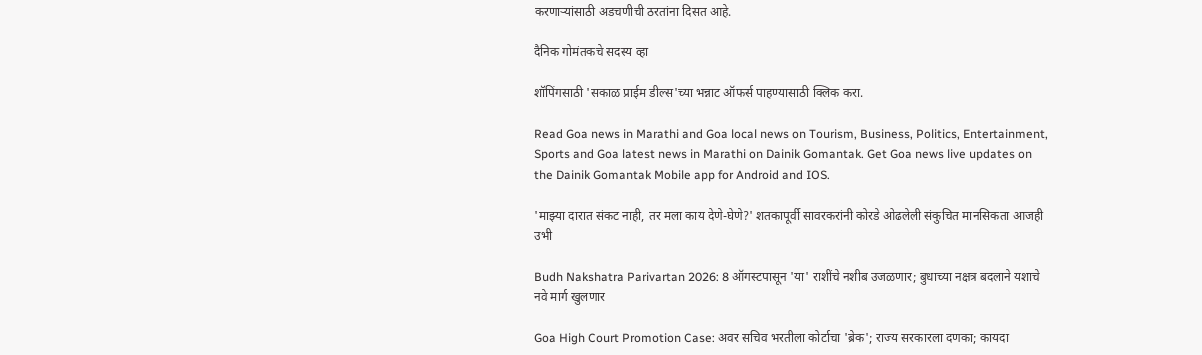करणाऱ्यांसाठी अडचणीची ठरतांना दिसत आहे.

दैनिक गोमंतकचे सदस्य व्हा

शॉपिंगसाठी 'सकाळ प्राईम डील्स'च्या भन्नाट ऑफर्स पाहण्यासाठी क्लिक करा.

Read Goa news in Marathi and Goa local news on Tourism, Business, Politics, Entertainment, Sports and Goa latest news in Marathi on Dainik Gomantak. Get Goa news live updates on the Dainik Gomantak Mobile app for Android and IOS.

'माझ्या दारात संकट नाही, तर मला काय देणे-घेणे?' शतकापूर्वी सावरकरांनी कोरडे ओढलेली संकुचित मानसिकता आजही उभी

Budh Nakshatra Parivartan 2026: 8 ऑगस्टपासून 'या' राशींचे नशीब उजळणार; बुधाच्या नक्षत्र बदलाने यशाचे नवे मार्ग खुलणार

Goa High Court Promotion Case: अवर सचिव भरतीला कोर्टाचा 'ब्रेक'; राज्य सरकारला दणका; कायदा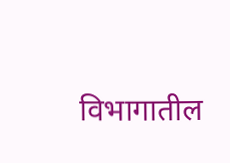विभागातील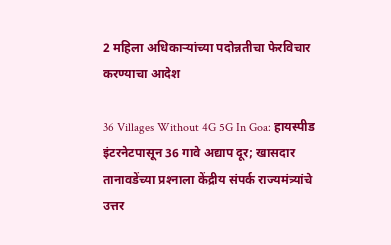2 महिला अधिकाऱ्यांच्या पदोन्नतीचा फेरविचार करण्‍याचा आदेश

36 Villages Without 4G 5G In Goa: हायस्पीड इंटरनेटपासून 36 गावे अद्याप दूर; खासदार तानावडेंच्‍या प्रश्‍‍नाला केंद्रीय संपर्क राज्‍यमंत्र्यांचे उत्तर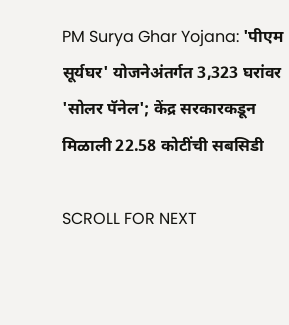PM Surya Ghar Yojana: 'पीएम सूर्यघर' योजनेअंतर्गत 3,323 घरांवर 'सोलर पॅनेल'; केंद्र सरकारकडून मिळाली 22.58 कोटींची सबसिडी

SCROLL FOR NEXT